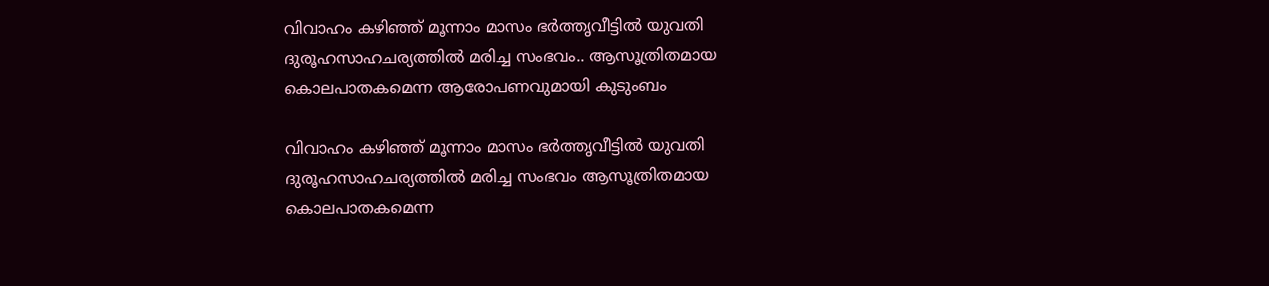വിവാഹം കഴിഞ്ഞ് മൂന്നാം മാസം ഭർത്തൃവീട്ടിൽ യുവതി ദുരൂഹസാഹചര്യത്തിൽ മരിച്ച സംഭവം.. ആസൂത്രിതമായ കൊലപാതകമെന്ന ആരോപണവുമായി കുടുംബം

വിവാഹം കഴിഞ്ഞ് മൂന്നാം മാസം ഭർത്തൃവീട്ടിൽ യുവതി ദുരൂഹസാഹചര്യത്തിൽ മരിച്ച സംഭവം ആസൂത്രിതമായ കൊലപാതകമെന്ന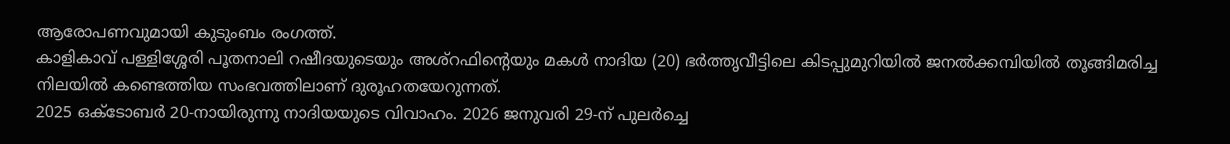ആരോപണവുമായി കുടുംബം രംഗത്ത്.
കാളികാവ് പള്ളിശ്ശേരി പൂതനാലി റഷീദയുടെയും അശ്റഫിന്റെയും മകൾ നാദിയ (20) ഭർത്തൃവീട്ടിലെ കിടപ്പുമുറിയിൽ ജനൽക്കമ്പിയിൽ തൂങ്ങിമരിച്ച നിലയിൽ കണ്ടെത്തിയ സംഭവത്തിലാണ് ദുരൂഹതയേറുന്നത്.
2025 ഒക്ടോബർ 20-നായിരുന്നു നാദിയയുടെ വിവാഹം. 2026 ജനുവരി 29-ന് പുലർച്ചെ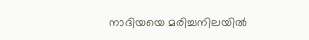നാദിയയെ മരിച്ചനിലയിൽ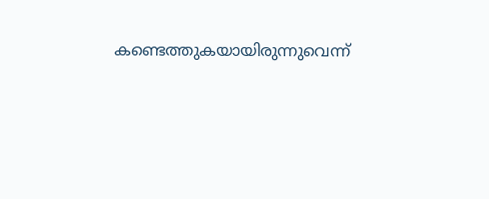കണ്ടെത്തുകയായിരുന്നുവെന്ന്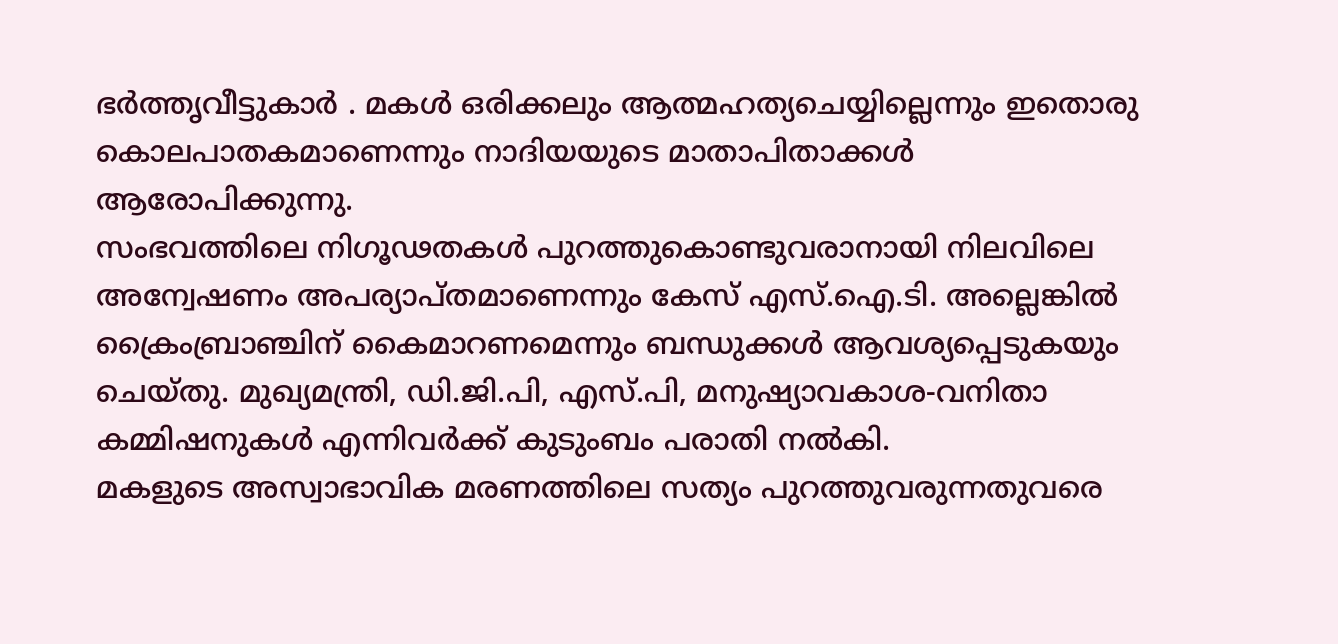ഭർത്തൃവീട്ടുകാർ . മകൾ ഒരിക്കലും ആത്മഹത്യചെയ്യില്ലെന്നും ഇതൊരു കൊലപാതകമാണെന്നും നാദിയയുടെ മാതാപിതാക്കൾ ആരോപിക്കുന്നു.
സംഭവത്തിലെ നിഗൂഢതകൾ പുറത്തുകൊണ്ടുവരാനായി നിലവിലെ അന്വേഷണം അപര്യാപ്തമാണെന്നും കേസ് എസ്.ഐ.ടി. അല്ലെങ്കിൽ ക്രൈംബ്രാഞ്ചിന് കൈമാറണമെന്നും ബന്ധുക്കൾ ആവശ്യപ്പെടുകയും ചെയ്തു. മുഖ്യമന്ത്രി, ഡി.ജി.പി, എസ്.പി, മനുഷ്യാവകാശ-വനിതാ കമ്മിഷനുകൾ എന്നിവർക്ക് കുടുംബം പരാതി നൽകി.
മകളുടെ അസ്വാഭാവിക മരണത്തിലെ സത്യം പുറത്തുവരുന്നതുവരെ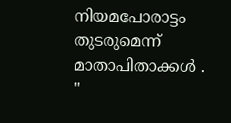നിയമപോരാട്ടം തുടരുമെന്ന് മാതാപിതാക്കൾ .
"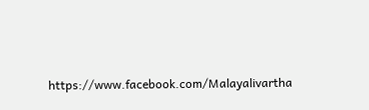https://www.facebook.com/Malayalivartha